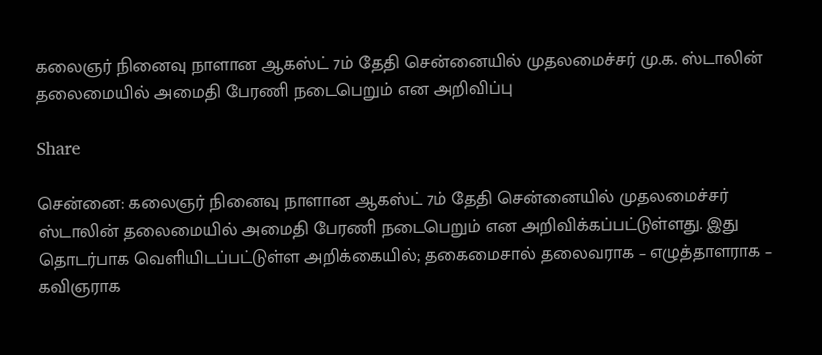கலைஞர் நினைவு நாளான ஆகஸ்ட் 7ம் தேதி சென்னையில் முதலமைச்சர் மு.க. ஸ்டாலின் தலைமையில் அமைதி பேரணி நடைபெறும் என அறிவிப்பு

Share

சென்னை: கலைஞர் நினைவு நாளான ஆகஸ்ட் 7ம் தேதி சென்னையில் முதலமைச்சர் ஸ்டாலின் தலைமையில் அமைதி பேரணி நடைபெறும் என அறிவிக்கப்பட்டுள்ளது. இது தொடர்பாக வெளியிடப்பட்டுள்ள அறிக்கையில்; தகைமைசால் தலைவராக – எழுத்தாளராக – கவிஞராக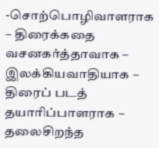-சொற்பொழிவாளராக – திரைக்கதை வசனகர்த்தாவாக – இலக்கியவாதியாக – திரைப் படத் தயாரிப்பாளராக – தலைசிறந்த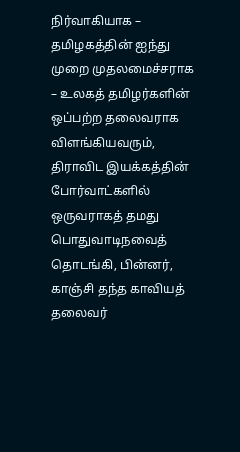நிர்வாகியாக – தமிழகத்தின் ஐந்து முறை முதலமைச்சராக – உலகத் தமிழர்களின் ஒப்பற்ற தலைவராக விளங்கியவரும், திராவிட இயக்கத்தின் போர்வாட்களில் ஒருவராகத் தமது பொதுவாடிநவைத் தொடங்கி, பின்னர், காஞ்சி தந்த காவியத் தலைவர்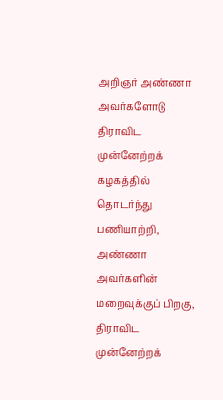அறிஞர் அண்ணா அவர்களோடு திராவிட முன்னேற்றக் கழகத்தில் தொடர்ந்து பணியாற்றி, அண்ணா அவர்களின் மறைவுக்குப் பிறகு, திராவிட முன்னேற்றக்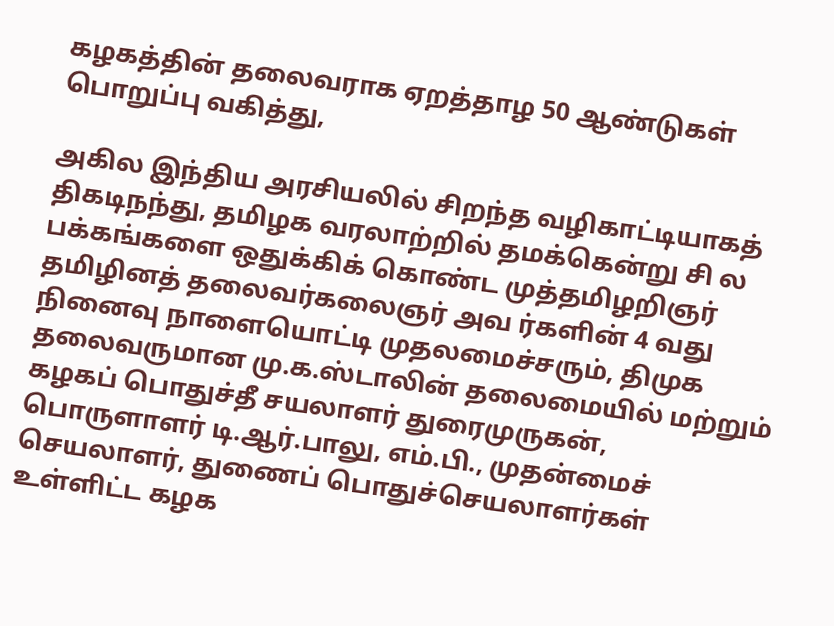கழகத்தின் தலைவராக ஏறத்தாழ 50 ஆண்டுகள் பொறுப்பு வகித்து,

அகில இந்திய அரசியலில் சிறந்த வழிகாட்டியாகத் திகடிநந்து, தமிழக வரலாற்றில் தமக்கென்று சி ல பக்கங்களை ஒதுக்கிக் கொண்ட முத்தமிழறிஞர் தமிழினத் தலைவர்கலைஞர் அவ ர்களின் 4 வது நினைவு நாளையொட்டி முதலமைச்சரும், திமுக தலைவருமான மு.க.ஸ்டாலின் தலைமையில் மற்றும் கழகப் பொதுச்தீ சயலாளர் துரைமுருகன், பொருளாளர் டி.ஆர்.பாலு, எம்.பி., முதன்மைச் செயலாளர், துணைப் பொதுச்செயலாளர்கள் உள்ளிட்ட கழக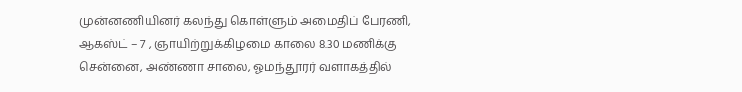முன்னணியினர் கலந்து கொள்ளும் அமைதிப் பேரணி, ஆகஸ்ட் – 7 , ஞாயிற்றுக்கிழமை காலை 8.30 மணிக்கு சென்னை, அண்ணா சாலை, ஓமந்தூரர் வளாகத்தில்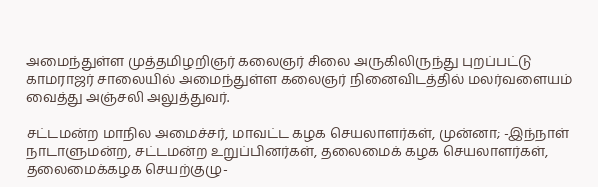அமைந்துள்ள முத்தமிழறிஞர் கலைஞர் சிலை அருகிலிருந்து புறப்பட்டு காமராஜர் சாலையில் அமைந்துள்ள கலைஞர் நினைவிடத்தில் மலர்வளையம் வைத்து அஞ்சலி அலுத்துவர்.

சட்டமன்ற மாநில அமைச்சர், மாவட்ட கழக செயலாளர்கள், முன்னா; -இந்நாள் நாடாளுமன்ற, சட்டமன்ற உறுப்பினர்கள், தலைமைக் கழக செயலாளர்கள், தலைமைக்கழக செயற்குழு-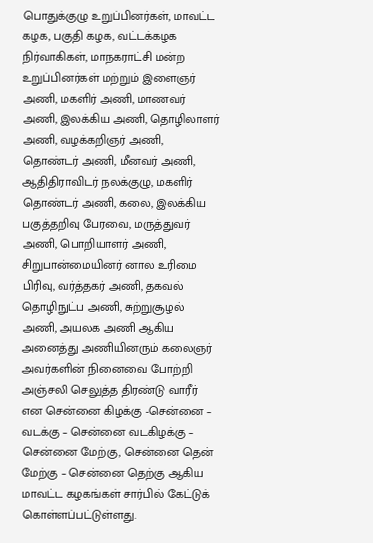பொதுக்குழு உறுப்பினர்கள், மாவட்ட கழக, பகுதி கழக, வட்டக்கழக நிர்வாகிகள், மாநகராட்சி மன்ற உறுப்பினர்கள் மற்றும் இளைஞர் அணி, மகளிர் அணி, மாணவர் அணி, இலக்கிய அணி, தொழிலாளர் அணி, வழக்கறிஞர் அணி, தொண்டர் அணி, மீனவர் அணி, ஆதிதிராவிடர் நலக்குழு, மகளிர் தொண்டர் அணி, கலை, இலக்கிய பகுத்தறிவு பேரவை, மருத்துவர் அணி, பொறியாளர் அணி, சிறுபான்மையினர் னால உரிமை பிரிவு, வர்த்தகர் அணி, தகவல் தொழிநுட்ப அணி, சுற்றுசூழல் அணி, அயலக அணி ஆகிய அனைத்து அணியினரும் கலைஞர் அவர்களின் நினைவை போற்றி அஞ்சலி செலுத்த திரண்டு வாரீர் என சென்னை கிழக்கு -சென்னை – வடக்கு – சென்னை வடகிழக்கு – சென்னை மேற்கு, சென்னை தென் மேற்கு – சென்னை தெற்கு ஆகிய மாவட்ட கழகங்கள் சார்பில் கேட்டுக் கொள்ளப்பட்டுள்ளது.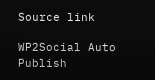Source link

WP2Social Auto Publish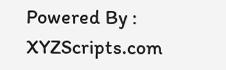Powered By : XYZScripts.com